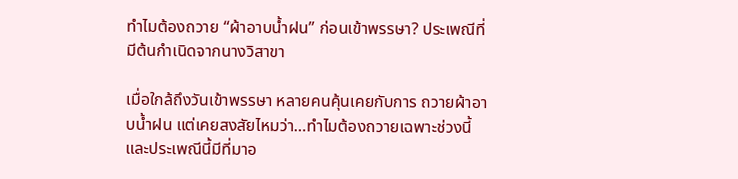ทำไมต้องถวาย “ผ้าอาบน้ำฝน” ก่อนเข้าพรรษา? ประเพณีที่มีต้นกำเนิดจากนางวิสาขา

เมื่อใกล้ถึงวันเข้าพรรษา หลายคนคุ้นเคยกับการ ถวายผ้าอาบน้ำฝน แต่เคยสงสัยไหมว่า…ทำไมต้องถวายเฉพาะช่วงนี้ และประเพณีนี้มีที่มาอ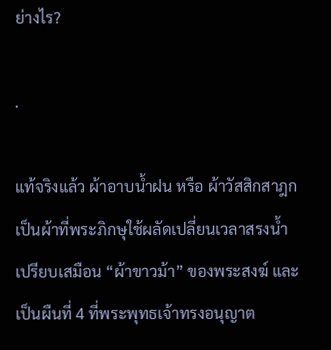ย่างไร?

.

แท้จริงแล้ว ผ้าอาบน้ำฝน หรือ ผ้าวัสสิกสาฎก เป็นผ้าที่พระภิกษุใช้ผลัดเปลี่ยนเวลาสรงน้ำ เปรียบเสมือน “ผ้าขาวม้า” ของพระสงฆ์ และเป็นผืนที่ 4 ที่พระพุทธเจ้าทรงอนุญาต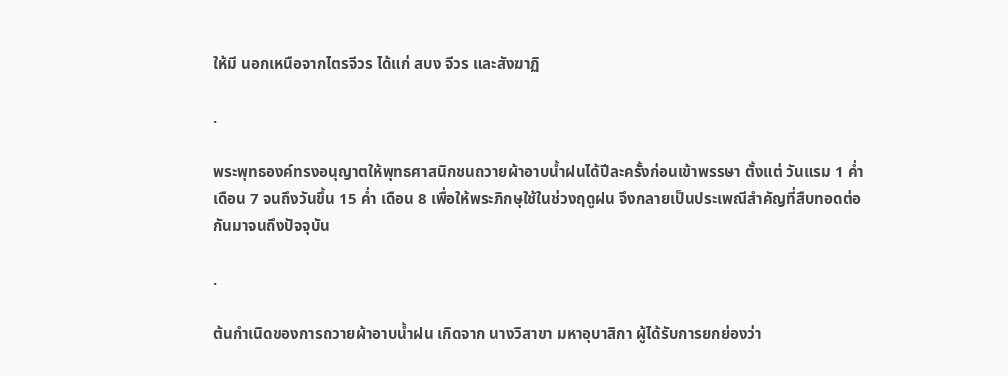ให้มี นอกเหนือจากไตรจีวร ได้แก่ สบง จีวร และสังฆาฏิ

.

พระพุทธองค์ทรงอนุญาตให้พุทธศาสนิกชนถวายผ้าอาบน้ำฝนได้ปีละครั้งก่อนเข้าพรรษา ตั้งแต่ วันแรม 1 ค่ำ เดือน 7 จนถึงวันขึ้น 15 ค่ำ เดือน 8 เพื่อให้พระภิกษุใช้ในช่วงฤดูฝน จึงกลายเป็นประเพณีสำคัญที่สืบทอดต่อกันมาจนถึงปัจจุบัน

.

ต้นกำเนิดของการถวายผ้าอาบน้ำฝน เกิดจาก นางวิสาขา มหาอุบาสิกา ผู้ได้รับการยกย่องว่า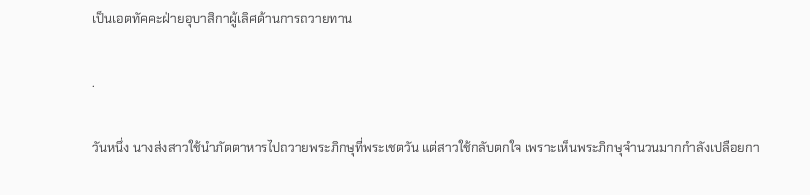เป็นเอตทัคคะฝ่ายอุบาสิกาผู้เลิศด้านการถวายทาน

.

วันหนึ่ง นางส่งสาวใช้นำภัตตาหารไปถวายพระภิกษุที่พระเชตวัน แต่สาวใช้กลับตกใจ เพราะเห็นพระภิกษุจำนวนมากกำลังเปลือยกา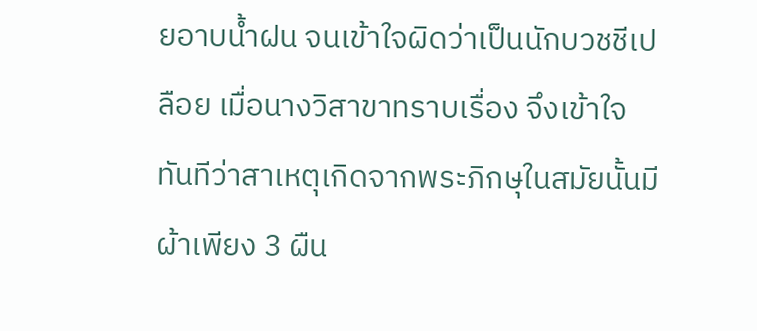ยอาบน้ำฝน จนเข้าใจผิดว่าเป็นนักบวชชีเปลือย เมื่อนางวิสาขาทราบเรื่อง จึงเข้าใจทันทีว่าสาเหตุเกิดจากพระภิกษุในสมัยนั้นมีผ้าเพียง 3 ผืน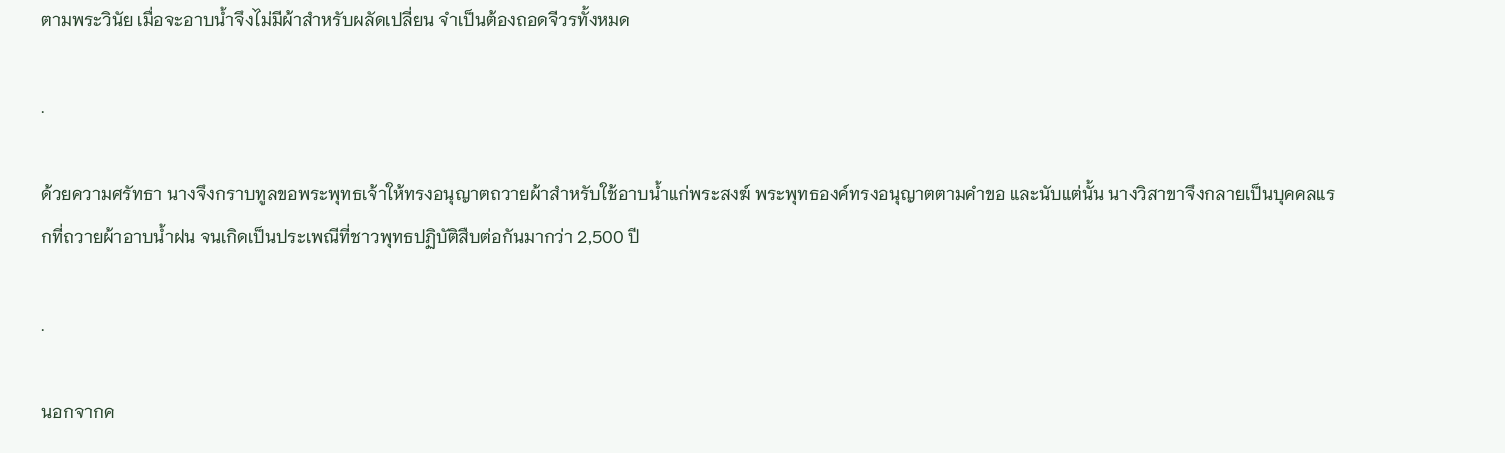ตามพระวินัย เมื่อจะอาบน้ำจึงไม่มีผ้าสำหรับผลัดเปลี่ยน จำเป็นต้องถอดจีวรทั้งหมด

.

ด้วยความศรัทธา นางจึงกราบทูลขอพระพุทธเจ้าให้ทรงอนุญาตถวายผ้าสำหรับใช้อาบน้ำแก่พระสงฆ์ พระพุทธองค์ทรงอนุญาตตามคำขอ และนับแต่นั้น นางวิสาขาจึงกลายเป็นบุคคลแรกที่ถวายผ้าอาบน้ำฝน จนเกิดเป็นประเพณีที่ชาวพุทธปฏิบัติสืบต่อกันมากว่า 2,500 ปี

.

นอกจากค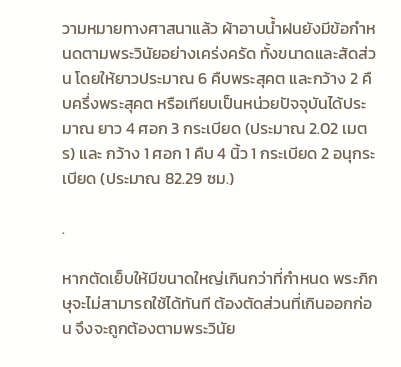วามหมายทางศาสนาแล้ว ผ้าอาบน้ำฝนยังมีข้อกำหนดตามพระวินัยอย่างเคร่งครัด ทั้งขนาดและสัดส่วน โดยให้ยาวประมาณ 6 คืบพระสุคต และกว้าง 2 คืบครึ่งพระสุคต หรือเทียบเป็นหน่วยปัจจุบันได้ประมาณ ยาว 4 ศอก 3 กระเบียด (ประมาณ 2.02 เมตร) และ กว้าง 1 ศอก 1 คืบ 4 นิ้ว 1 กระเบียด 2 อนุกระเบียด (ประมาณ 82.29 ซม.)

.

หากตัดเย็บให้มีขนาดใหญ่เกินกว่าที่กำหนด พระภิกษุจะไม่สามารถใช้ได้ทันที ต้องตัดส่วนที่เกินออกก่อน จึงจะถูกต้องตามพระวินัย